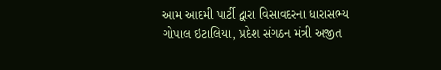આમ આદમી પાર્ટી દ્વારા વિસાવદરના ધારાસભ્ય ગોપાલ ઇટાલિયા, પ્રદેશ સંગઠન મંત્રી અજીત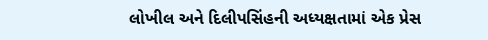લોખીલ અને દિલીપસિંહની અધ્યક્ષતામાં એક પ્રેસ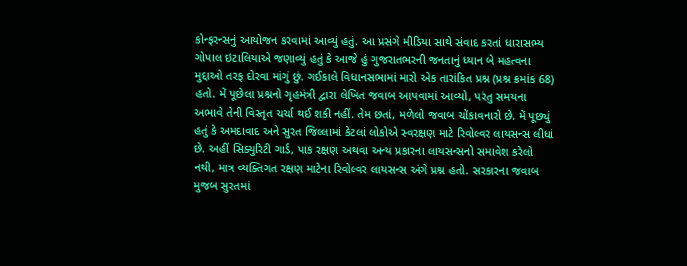કોન્ફરન્સનું આયોજન કરવામાં આવ્યું હતું. આ પ્રસંગે મીડિયા સાથે સંવાદ કરતાં ધારાસભ્ય ગોપાલ ઇટાલિયાએ જણાવ્યું હતું કે આજે હું ગુજરાતભરની જનતાનું ધ્યાન બે મહત્વના મુદ્દાઓ તરફ દોરવા માંગું છું. ગઈકાલે વિધાનસભામાં મારો એક તારાંકિત પ્રશ્ન (પ્રશ્ન ક્રમાંક 68) હતો. મેં પૂછેલા પ્રશ્નનો ગૃહમંત્રી દ્વારા લેખિત જવાબ આપવામાં આવ્યો, પરંતુ સમયના અભાવે તેની વિસ્તૃત ચર્ચા થઈ શકી નહીં. તેમ છતાં, મળેલો જવાબ ચોંકાવનારો છે. મેં પૂછ્યું હતું કે અમદાવાદ અને સુરત જિલ્લામાં કેટલાં લોકોએ સ્વરક્ષણ માટે રિવોલ્વર લાયસન્સ લીધાં છે. અહીં સિક્યુરિટી ગાર્ડ, પાક રક્ષણ અથવા અન્ય પ્રકારના લાયસન્સનો સમાવેશ કરેલો નથી, માત્ર વ્યક્તિગત રક્ષણ માટેના રિવોલ્વર લાયસન્સ અંગે પ્રશ્ન હતો. સરકારના જવાબ મુજબ સુરતમાં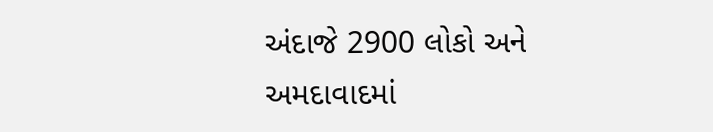અંદાજે 2900 લોકો અને અમદાવાદમાં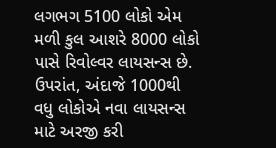લગભગ 5100 લોકો એમ મળી કુલ આશરે 8000 લોકો પાસે રિવોલ્વર લાયસન્સ છે. ઉપરાંત, અંદાજે 1000થી વધુ લોકોએ નવા લાયસન્સ માટે અરજી કરી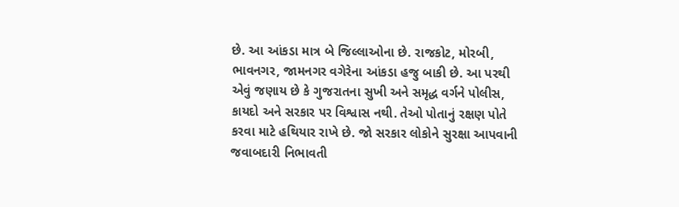છે. આ આંકડા માત્ર બે જિલ્લાઓના છે. રાજકોટ, મોરબી, ભાવનગર, જામનગર વગેરેના આંકડા હજુ બાકી છે. આ પરથી એવું જણાય છે કે ગુજરાતના સુખી અને સમૃદ્ધ વર્ગને પોલીસ, કાયદો અને સરકાર પર વિશ્વાસ નથી. તેઓ પોતાનું રક્ષણ પોતે કરવા માટે હથિયાર રાખે છે. જો સરકાર લોકોને સુરક્ષા આપવાની જવાબદારી નિભાવતી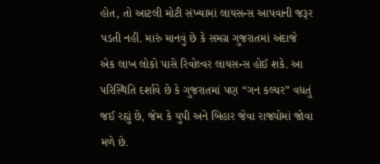હોત, તો આટલી મોટી સંખ્યામાં લાયસન્સ આપવાની જરૂર પડતી નહીં. મારું માનવું છે કે સમગ્ર ગુજરાતમાં અંદાજે એક લાખ લોકો પાસે રિવોલ્વર લાયસન્સ હોઈ શકે. આ પરિસ્થિતિ દર્શાવે છે કે ગુજરાતમાં પણ “ગન કલ્ચર” વધતું જઈ રહ્યું છે, જેમ કે યુપી અને બિહાર જેવા રાજ્યોમાં જોવા મળે છે.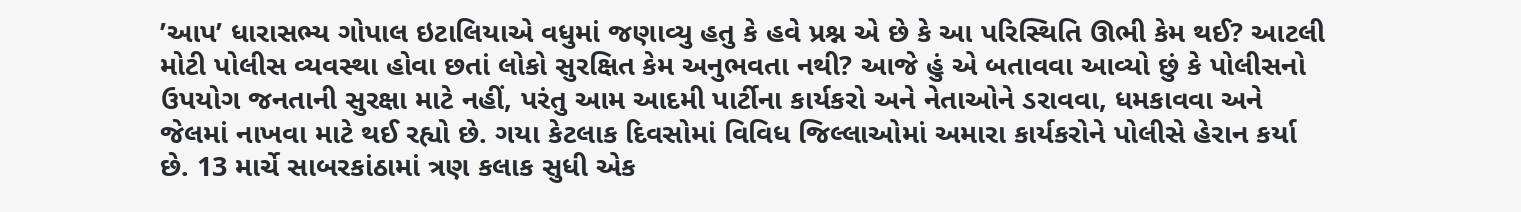’આપ’ ધારાસભ્ય ગોપાલ ઇટાલિયાએ વધુમાં જણાવ્યુ હતુ કે હવે પ્રશ્ન એ છે કે આ પરિસ્થિતિ ઊભી કેમ થઈ? આટલી મોટી પોલીસ વ્યવસ્થા હોવા છતાં લોકો સુરક્ષિત કેમ અનુભવતા નથી? આજે હું એ બતાવવા આવ્યો છું કે પોલીસનો ઉપયોગ જનતાની સુરક્ષા માટે નહીં, પરંતુ આમ આદમી પાર્ટીના કાર્યકરો અને નેતાઓને ડરાવવા, ધમકાવવા અને જેલમાં નાખવા માટે થઈ રહ્યો છે. ગયા કેટલાક દિવસોમાં વિવિધ જિલ્લાઓમાં અમારા કાર્યકરોને પોલીસે હેરાન કર્યા છે. 13 માર્ચે સાબરકાંઠામાં ત્રણ કલાક સુધી એક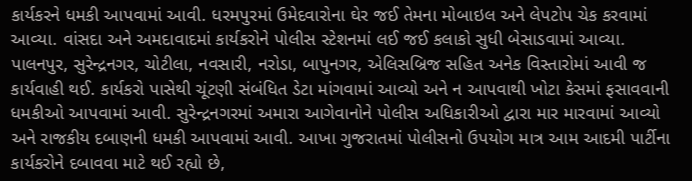કાર્યકરને ધમકી આપવામાં આવી. ધરમપુરમાં ઉમેદવારોના ઘેર જઈ તેમના મોબાઇલ અને લેપટોપ ચેક કરવામાં આવ્યા. વાંસદા અને અમદાવાદમાં કાર્યકરોને પોલીસ સ્ટેશનમાં લઈ જઈ કલાકો સુધી બેસાડવામાં આવ્યા. પાલનપુર, સુરેન્દ્રનગર, ચોટીલા, નવસારી, નરોડા, બાપુનગર, એલિસબ્રિજ સહિત અનેક વિસ્તારોમાં આવી જ કાર્યવાહી થઈ. કાર્યકરો પાસેથી ચૂંટણી સંબંધિત ડેટા માંગવામાં આવ્યો અને ન આપવાથી ખોટા કેસમાં ફસાવવાની ધમકીઓ આપવામાં આવી. સુરેન્દ્રનગરમાં અમારા આગેવાનોને પોલીસ અધિકારીઓ દ્વારા માર મારવામાં આવ્યો અને રાજકીય દબાણની ધમકી આપવામાં આવી. આખા ગુજરાતમાં પોલીસનો ઉપયોગ માત્ર આમ આદમી પાર્ટીના કાર્યકરોને દબાવવા માટે થઈ રહ્યો છે,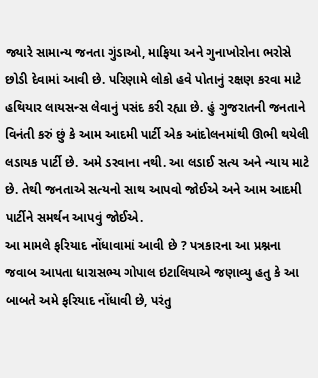જ્યારે સામાન્ય જનતા ગુંડાઓ, માફિયા અને ગુનાખોરોના ભરોસે છોડી દેવામાં આવી છે. પરિણામે લોકો હવે પોતાનું રક્ષણ કરવા માટે હથિયાર લાયસન્સ લેવાનું પસંદ કરી રહ્યા છે. હું ગુજરાતની જનતાને વિનંતી કરું છું કે આમ આદમી પાર્ટી એક આંદોલનમાંથી ઊભી થયેલી લડાયક પાર્ટી છે. અમે ડરવાના નથી. આ લડાઈ સત્ય અને ન્યાય માટે છે. તેથી જનતાએ સત્યનો સાથ આપવો જોઈએ અને આમ આદમી પાર્ટીને સમર્થન આપવું જોઈએ.
આ મામલે ફરિયાદ નોંધાવામાં આવી છે ? પત્રકારના આ પ્રશ્નના જવાબ આપતા ધારાસભ્ય ગોપાલ ઇટાલિયાએ જણાવ્યુ હતુ કે આ બાબતે અમે ફરિયાદ નોંધાવી છે, પરંતુ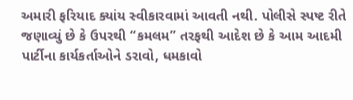અમારી ફરિયાદ ક્યાંય સ્વીકારવામાં આવતી નથી. પોલીસે સ્પષ્ટ રીતે જણાવ્યું છે કે ઉપરથી “કમલમ” તરફથી આદેશ છે કે આમ આદમી પાર્ટીના કાર્યકર્તાઓને ડરાવો, ધમકાવો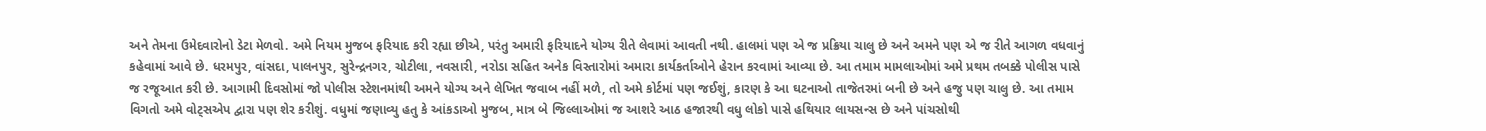અને તેમના ઉમેદવારોનો ડેટા મેળવો. અમે નિયમ મુજબ ફરિયાદ કરી રહ્યા છીએ, પરંતુ અમારી ફરિયાદને યોગ્ય રીતે લેવામાં આવતી નથી. હાલમાં પણ એ જ પ્રક્રિયા ચાલુ છે અને અમને પણ એ જ રીતે આગળ વધવાનું કહેવામાં આવે છે. ધરમપુર, વાંસદા, પાલનપુર, સુરેન્દ્રનગર, ચોટીલા, નવસારી, નરોડા સહિત અનેક વિસ્તારોમાં અમારા કાર્યકર્તાઓને હેરાન કરવામાં આવ્યા છે. આ તમામ મામલાઓમાં અમે પ્રથમ તબક્કે પોલીસ પાસે જ રજૂઆત કરી છે. આગામી દિવસોમાં જો પોલીસ સ્ટેશનમાંથી અમને યોગ્ય અને લેખિત જવાબ નહીં મળે, તો અમે કોર્ટમાં પણ જઈશું, કારણ કે આ ઘટનાઓ તાજેતરમાં બની છે અને હજુ પણ ચાલુ છે. આ તમામ વિગતો અમે વોટ્સએપ દ્વારા પણ શેર કરીશું. વધુમાં જણાવ્યુ હતુ કે આંકડાઓ મુજબ, માત્ર બે જિલ્લાઓમાં જ આશરે આઠ હજારથી વધુ લોકો પાસે હથિયાર લાયસન્સ છે અને પાંચસોથી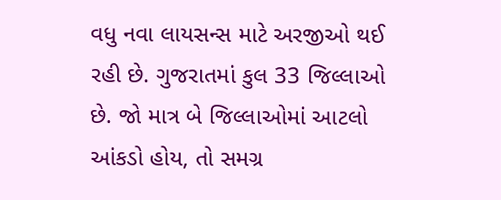વધુ નવા લાયસન્સ માટે અરજીઓ થઈ રહી છે. ગુજરાતમાં કુલ 33 જિલ્લાઓ છે. જો માત્ર બે જિલ્લાઓમાં આટલો આંકડો હોય, તો સમગ્ર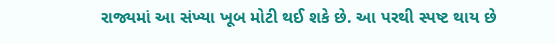રાજ્યમાં આ સંખ્યા ખૂબ મોટી થઈ શકે છે. આ પરથી સ્પષ્ટ થાય છે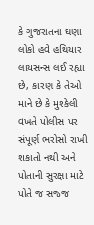કે ગુજરાતના ઘણા લોકો હવે હથિયાર લાયસન્સ લઈ રહ્યા છે, કારણ કે તેઓ માને છે કે મુશ્કેલી વખતે પોલીસ પર સંપૂર્ણ ભરોસો રાખી શકાતો નથી અને પોતાની સુરક્ષા માટે પોતે જ સજ્જ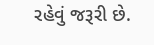રહેવું જરૂરી છે.